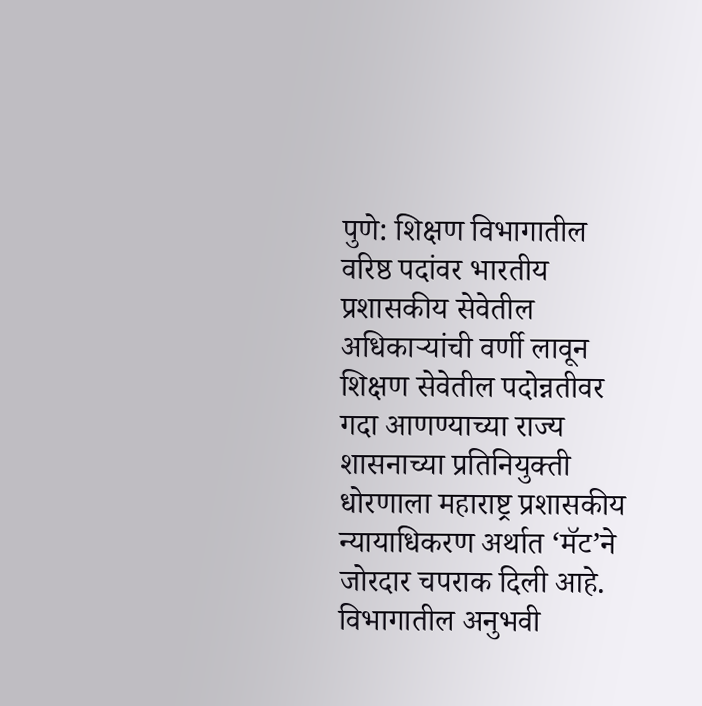पुणे: शिक्षण विभागातील वरिष्ठ पदांवर भारतीय प्रशासकीय सेवेतील अधिकाऱ्यांची वर्णी लावून शिक्षण सेवेतील पदोन्नतीवर गदा आणण्याच्या राज्य शासनाच्या प्रतिनियुक्ती धोरणाला महाराष्ट्र प्रशासकीय न्यायाधिकरण अर्थात ‘मॅट’ने जोरदार चपराक दिली आहे. विभागातील अनुभवी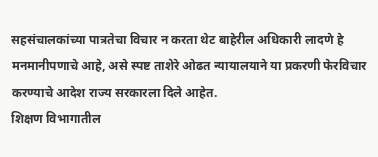सहसंचालकांच्या पात्रतेचा विचार न करता थेट बाहेरील अधिकारी लादणे हे मनमानीपणाचे आहे, असे स्पष्ट ताशेरे ओढत न्यायालयाने या प्रकरणी फेरविचार करण्याचे आदेश राज्य सरकारला दिले आहेत.
शिक्षण विभागातील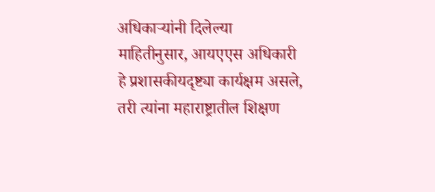अधिकाऱ्यांनी दिलेल्या माहितीनुसार, आयएएस अधिकारी हे प्रशासकीयदृष्ट्या कार्यक्षम असले, तरी त्यांना महाराष्ट्रातील शिक्षण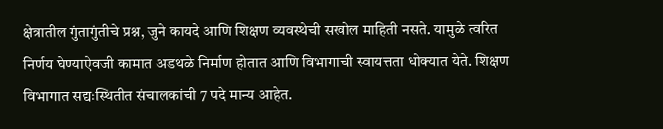क्षेत्रातील गुंतागुंतीचे प्रश्न, जुने कायदे आणि शिक्षण व्यवस्थेची सखोल माहिती नसते. यामुळे त्वरित निर्णय घेण्याऐवजी कामात अडथळे निर्माण होतात आणि विभागाची स्वायत्तता धोक्यात येते. शिक्षण विभागात सद्यःस्थितीत संचालकांची 7 पदे मान्य आहेत.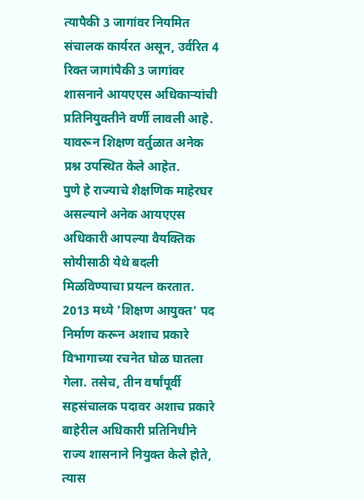त्यापैकी 3 जागांवर नियमित संचालक कार्यरत असून, उर्वरित 4 रिक्त जागांपैकी 3 जागांवर शासनाने आयएएस अधिकाऱ्यांची प्रतिनियुक्तीने वर्णी लावली आहे. यावरून शिक्षण वर्तुळात अनेक प्रश्न उपस्थित केले आहेत.
पुणे हे राज्याचे शैक्षणिक माहेरघर असल्याने अनेक आयएएस अधिकारी आपल्या वैयक्तिक सोयीसाठी येथे बदली मिळविण्याचा प्रयत्न करतात. 2013 मध्ये ’शिक्षण आयुक्त’ पद निर्माण करून अशाच प्रकारे विभागाच्या रचनेत घोळ घातला गेला. तसेच, तीन वर्षांपूर्वी सहसंचालक पदावर अशाच प्रकारे बाहेरील अधिकारी प्रतिनिधीने राज्य शासनाने नियुक्त केले होते, त्यास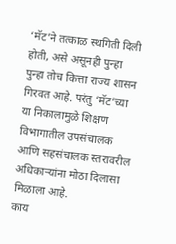‘मॅट’ने तत्काळ स्थगिती दिली होती, असे असूनही पुन्हा पुन्हा तोच कित्ता राज्य शासन गिरवत आहे. परंतु ‘मॅट’च्या या निकालामुळे शिक्षण विभागातील उपसंचालक आणि सहसंचालक स्तरावरील अधिकाऱ्यांना मोठा दिलासा मिळाला आहे.
काय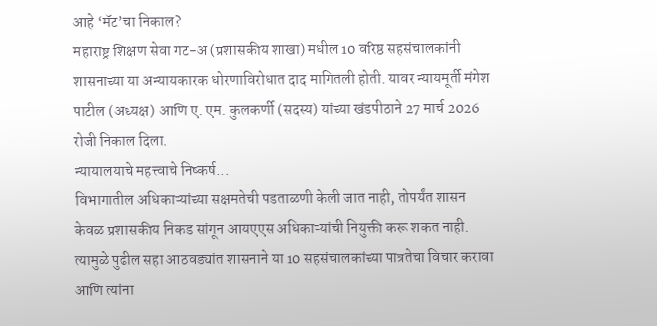आहे ‘मॅट’चा निकाल?
महाराष्ट्र शिक्षण सेवा गट-अ (प्रशासकीय शाखा) मधील 10 वरिष्ठ सहसंचालकांनी शासनाच्या या अन्यायकारक धोरणाविरोधात दाद मागितली होती. यावर न्यायमूर्ती मंगेश पाटील (अध्यक्ष) आणि ए. एम. कुलकर्णी (सदस्य) यांच्या खंडपीठाने 27 मार्च 2026 रोजी निकाल दिला.
न्यायालयाचे महत्त्वाचे निष्कर्ष...
विभागातील अधिकाऱ्यांच्या सक्षमतेची पडताळणी केली जात नाही, तोपर्यंत शासन केवळ प्रशासकीय निकड सांगून आयएएस अधिकाऱ्यांची नियुक्ती करू शकत नाही. त्यामुळे पुढील सहा आठवड्यांत शासनाने या 10 सहसंचालकांच्या पात्रतेचा विचार करावा आणि त्यांना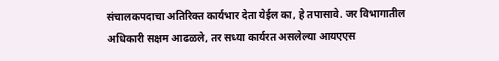संचालकपदाचा अतिरिक्त कार्यभार देता येईल का, हे तपासावे. जर विभागातील अधिकारी सक्षम आढळले, तर सध्या कार्यरत असलेल्या आयएएस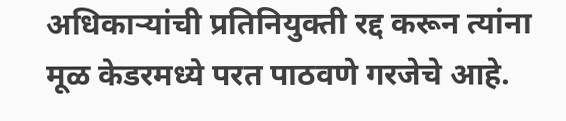अधिकाऱ्यांची प्रतिनियुक्ती रद्द करून त्यांना मूळ केडरमध्ये परत पाठवणे गरजेचे आहे.